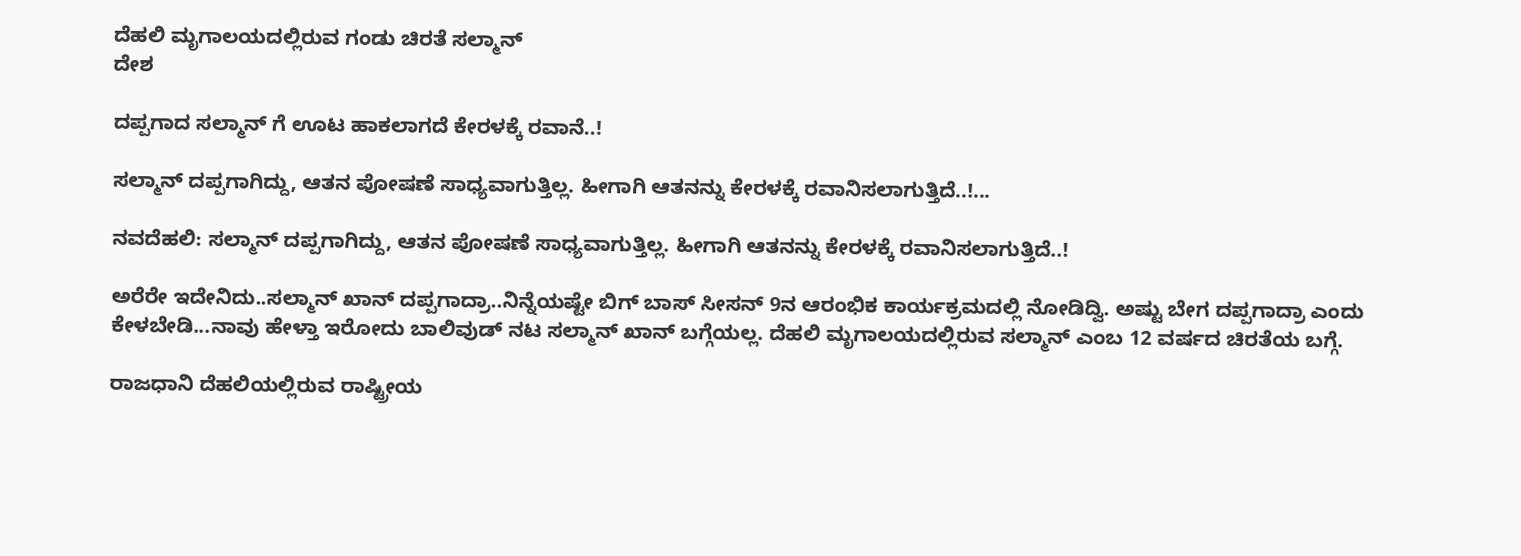ದೆಹಲಿ ಮೃಗಾಲಯದಲ್ಲಿರುವ ಗಂಡು ಚಿರತೆ ಸಲ್ಮಾನ್
ದೇಶ

ದಪ್ಪಗಾದ ಸಲ್ಮಾನ್ ಗೆ ಊಟ ಹಾಕಲಾಗದೆ ಕೇರಳಕ್ಕೆ ರವಾನೆ..!

ಸಲ್ಮಾನ್ ದಪ್ಪಗಾಗಿದ್ದು, ಆತನ ಪೋಷಣೆ ಸಾಧ್ಯವಾಗುತ್ತಿಲ್ಲ. ಹೀಗಾಗಿ ಆತನನ್ನು ಕೇರಳಕ್ಕೆ ರವಾನಿಸಲಾಗುತ್ತಿದೆ..!...

ನವದೆಹಲಿ: ಸಲ್ಮಾನ್ ದಪ್ಪಗಾಗಿದ್ದು, ಆತನ ಪೋಷಣೆ ಸಾಧ್ಯವಾಗುತ್ತಿಲ್ಲ. ಹೀಗಾಗಿ ಆತನನ್ನು ಕೇರಳಕ್ಕೆ ರವಾನಿಸಲಾಗುತ್ತಿದೆ..!

ಅರೆರೇ ಇದೇನಿದು..ಸಲ್ಮಾನ್ ಖಾನ್ ದಪ್ಪಗಾದ್ರಾ..ನಿನ್ನೆಯಷ್ಟೇ ಬಿಗ್ ಬಾಸ್ ಸೀಸನ್ 9ನ ಆರಂಭಿಕ ಕಾರ್ಯಕ್ರಮದಲ್ಲಿ ನೋಡಿದ್ವಿ. ಅಷ್ಟು ಬೇಗ ದಪ್ಪಗಾದ್ರಾ ಎಂದು ಕೇಳಬೇಡಿ...ನಾವು ಹೇಳ್ತಾ ಇರೋದು ಬಾಲಿವುಡ್ ನಟ ಸಲ್ಮಾನ್ ಖಾನ್ ಬಗ್ಗೆಯಲ್ಲ. ದೆಹಲಿ ಮೃಗಾಲಯದಲ್ಲಿರುವ ಸಲ್ಮಾನ್ ಎಂಬ 12 ವರ್ಷದ ಚಿರತೆಯ ಬಗ್ಗೆ.

ರಾಜಧಾನಿ ದೆಹಲಿಯಲ್ಲಿರುವ ರಾಷ್ಟ್ರೀಯ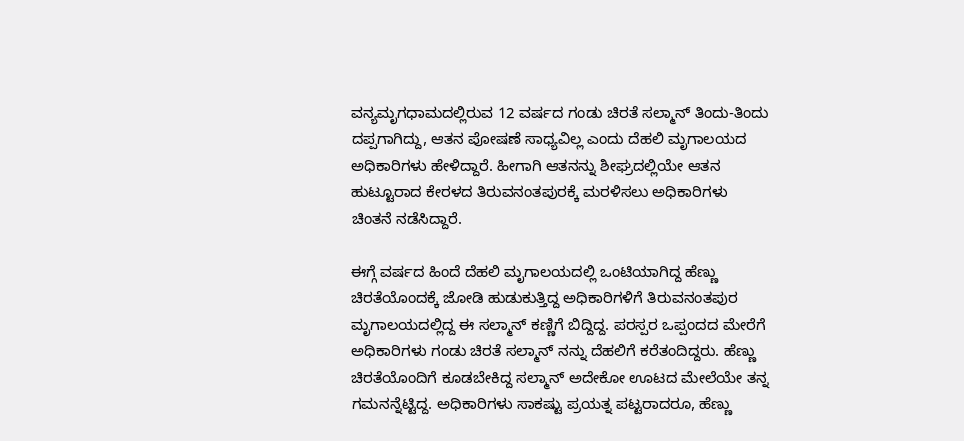ವನ್ಯಮೃಗಧಾಮದಲ್ಲಿರುವ 12 ವರ್ಷದ ಗಂಡು ಚಿರತೆ ಸಲ್ಮಾನ್ ತಿಂದು-ತಿಂದು ದಪ್ಪಗಾಗಿದ್ದು, ಆತನ ಪೋಷಣೆ ಸಾಧ್ಯವಿಲ್ಲ ಎಂದು ದೆಹಲಿ ಮೃಗಾಲಯದ ಅಧಿಕಾರಿಗಳು ಹೇಳಿದ್ದಾರೆ. ಹೀಗಾಗಿ ಆತನನ್ನು ಶೀಘ್ರದಲ್ಲಿಯೇ ಆತನ ಹುಟ್ಟೂರಾದ ಕೇರಳದ ತಿರುವನಂತಪುರಕ್ಕೆ ಮರಳಿಸಲು ಅಧಿಕಾರಿಗಳು ಚಿಂತನೆ ನಡೆಸಿದ್ದಾರೆ.

ಈಗ್ಗೆ ವರ್ಷದ ಹಿಂದೆ ದೆಹಲಿ ಮೃಗಾಲಯದಲ್ಲಿ ಒಂಟಿಯಾಗಿದ್ದ ಹೆಣ್ಣು ಚಿರತೆಯೊಂದಕ್ಕೆ ಜೋಡಿ ಹುಡುಕುತ್ತಿದ್ದ ಅಧಿಕಾರಿಗಳಿಗೆ ತಿರುವನಂತಪುರ ಮೃಗಾಲಯದಲ್ಲಿದ್ದ ಈ ಸಲ್ಮಾನ್ ಕಣ್ಣಿಗೆ ಬಿದ್ದಿದ್ದ. ಪರಸ್ಪರ ಒಪ್ಪಂದದ ಮೇರೆಗೆ ಅಧಿಕಾರಿಗಳು ಗಂಡು ಚಿರತೆ ಸಲ್ಮಾನ್ ನನ್ನು ದೆಹಲಿಗೆ ಕರೆತಂದಿದ್ದರು. ಹೆಣ್ಣು ಚಿರತೆಯೊಂದಿಗೆ ಕೂಡಬೇಕಿದ್ದ ಸಲ್ಮಾನ್ ಅದೇಕೋ ಊಟದ ಮೇಲೆಯೇ ತನ್ನ ಗಮನನ್ನೆಟ್ಟಿದ್ದ. ಅಧಿಕಾರಿಗಳು ಸಾಕಷ್ಟು ಪ್ರಯತ್ನ ಪಟ್ಟರಾದರೂ, ಹೆಣ್ಣು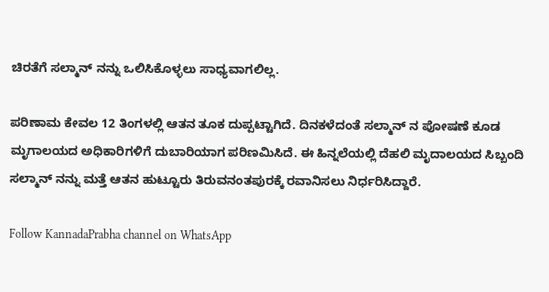ಚಿರತೆಗೆ ಸಲ್ಮಾನ್ ನನ್ನು ಒಲಿಸಿಕೊಳ್ಳಲು ಸಾಧ್ಯವಾಗಲಿಲ್ಲ.

ಪರಿಣಾಮ ಕೇವಲ 12 ತಿಂಗಳಲ್ಲಿ ಆತನ ತೂಕ ದುಪ್ಪಟ್ಟಾಗಿದೆ. ದಿನಕಳೆದಂತೆ ಸಲ್ಮಾನ್ ನ ಪೋಷಣೆ ಕೂಡ ಮೃಗಾಲಯದ ಅಧಿಕಾರಿಗಳಿಗೆ ದುಬಾರಿಯಾಗ ಪರಿಣಮಿಸಿದೆ. ಈ ಹಿನ್ನಲೆಯಲ್ಲಿ ದೆಹಲಿ ಮೃದಾಲಯದ ಸಿಬ್ಬಂದಿ ಸಲ್ಮಾನ್ ನನ್ನು ಮತ್ತೆ ಆತನ ಹುಟ್ಟೂರು ತಿರುವನಂತಪುರಕ್ಕೆ ರವಾನಿಸಲು ನಿರ್ಧರಿಸಿದ್ದಾರೆ.

Follow KannadaPrabha channel on WhatsApp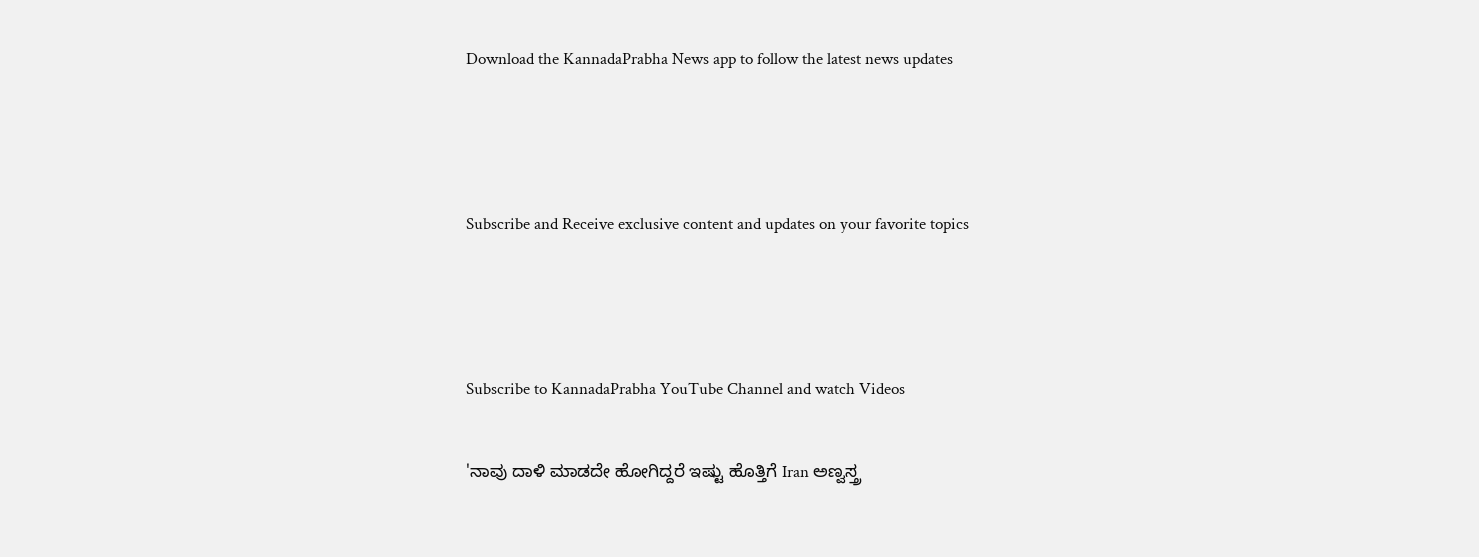Download the KannadaPrabha News app to follow the latest news updates



Subscribe and Receive exclusive content and updates on your favorite topics



Subscribe to KannadaPrabha YouTube Channel and watch Videos

'ನಾವು ದಾಳಿ ಮಾಡದೇ ಹೋಗಿದ್ದರೆ ಇಷ್ಟು ಹೊತ್ತಿಗೆ Iran ಅಣ್ವಸ್ತ್ರ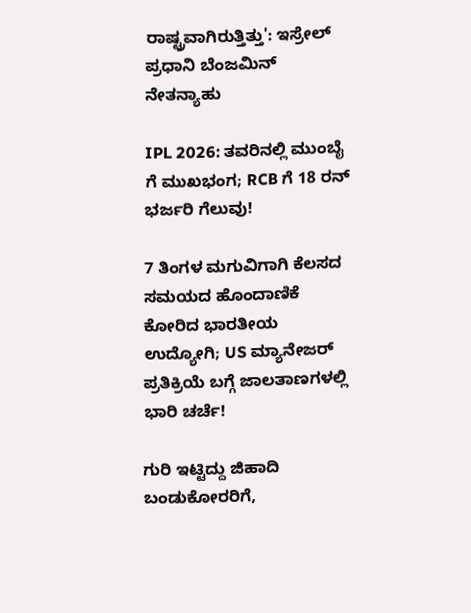ರಾಷ್ಟ್ರವಾಗಿರುತ್ತಿತ್ತು': ಇಸ್ರೇಲ್ ಪ್ರಧಾನಿ ಬೆಂಜಮಿನ್ ನೇತನ್ಯಾಹು

IPL 2026: ತವರಿನಲ್ಲಿ ಮುಂಬೈ ಗೆ ಮುಖಭಂಗ; RCB ಗೆ 18 ರನ್ ಭರ್ಜರಿ ಗೆಲುವು!

7 ತಿಂಗಳ ಮಗುವಿಗಾಗಿ ಕೆಲಸದ ಸಮಯದ ಹೊಂದಾಣಿಕೆ ಕೋರಿದ ಭಾರತೀಯ ಉದ್ಯೋಗಿ; US ಮ್ಯಾನೇಜರ್ ಪ್ರತಿಕ್ರಿಯೆ ಬಗ್ಗೆ ಜಾಲತಾಣಗಳಲ್ಲಿ ಭಾರಿ ಚರ್ಚೆ!

ಗುರಿ ಇಟ್ಟಿದ್ದು ಜಿಹಾದಿ ಬಂಡುಕೋರರಿಗೆ,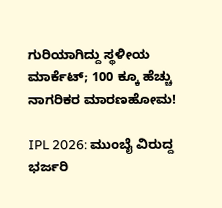ಗುರಿಯಾಗಿದ್ದು ಸ್ಥಳೀಯ ಮಾರ್ಕೆಟ್; 100 ಕ್ಕೂ ಹೆಚ್ಚು ನಾಗರಿಕರ ಮಾರಣಹೋಮ!

IPL 2026: ಮುಂಬೈ ವಿರುದ್ದ ಭರ್ಜರಿ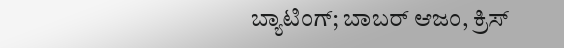ಬ್ಯಾಟಿಂಗ್; ಬಾಬರ್ ಆಜಂ, ಕ್ರಿಸ್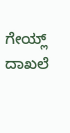ಗೇಯ್ಲ್ ದಾಖಲೆ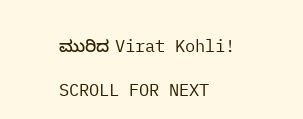ಮುರಿದ Virat Kohli!

SCROLL FOR NEXT